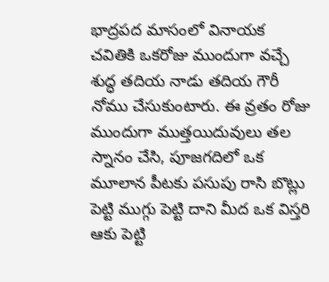భాద్రపద మాసంలో వినాయక చవితికి ఒకరోజు ముందుగా వచ్చే శుద్ధ తదియ నాడు తదియ గౌరీ నోము చేసుకుంటారు. ఈ వ్రతం రోజు ముందుగా ముత్తయిదువులు తల స్నానం చేసి, పూజగదిలో ఒక మూలాన పీటకు పసుపు రాసి బొట్లు పెట్టి ముగ్గు పెట్టి దాని మీద ఒక విస్తరి ఆకు పెట్టి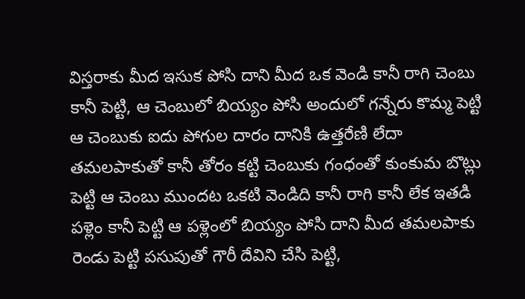విస్తరాకు మీద ఇసుక పోసి దాని మీద ఒక వెండి కానీ రాగి చెంబు కానీ పెట్టి, ఆ చెంబులో బియ్యం పోసి అందులో గన్నేరు కొమ్మ పెట్టి ఆ చెంబుకు ఐదు పోగుల దారం దానికి ఉత్తరేణి లేదా తమలపాకుతో కానీ తోరం కట్టి చెంబుకు గంధంతో కుంకుమ బొట్లు పెట్టి ఆ చెంబు ముందట ఒకటి వెండిది కానీ రాగి కానీ లేక ఇతడి పళ్లెం కానీ పెట్టి ఆ పళ్లెంలో బియ్యం పోసి దాని మీద తమలపాకు రెండు పెట్టి పసుపుతో గౌరీ దేవిని చేసి పెట్టి,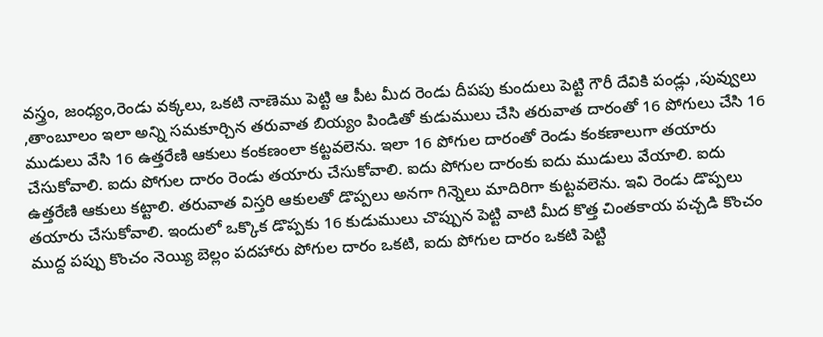వస్త్రం, జంధ్యం,రెండు వక్కలు, ఒకటి నాణెము పెట్టి ఆ పీట మీద రెండు దీపపు కుందులు పెట్టి గౌరీ దేవికి పండ్లు ,పువ్వులు ,తాంబూలం ఇలా అన్ని సమకూర్చిన తరువాత బియ్యం పిండితో కుడుములు చేసి తరువాత దారంతో 16 పోగులు చేసి 16 ముడులు వేసి 16 ఉత్తరేణి ఆకులు కంకణంలా కట్టవలెను. ఇలా 16 పోగుల దారంతో రెండు కంకణాలుగా తయారు చేసుకోవాలి. ఐదు పోగుల దారం రెండు తయారు చేసుకోవాలి. ఐదు పోగుల దారంకు ఐదు ముడులు వేయాలి. ఐదు ఉత్తరేణి ఆకులు కట్టాలి. తరువాత విస్తరి ఆకులతో డొప్పలు అనగా గిన్నెలు మాదిరిగా కుట్టవలెను. ఇవి రెండు డొప్పలు తయారు చేసుకోవాలి. ఇందులో ఒక్కొక డొప్పకు 16 కుడుములు చొప్పున పెట్టి వాటి మీద కొత్త చింతకాయ పచ్చడి కొంచం ముద్ద పప్పు కొంచం నెయ్యి బెల్లం పదహారు పోగుల దారం ఒకటి, ఐదు పోగుల దారం ఒకటి పెట్టి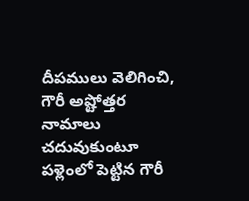దీపములు వెలిగించి, గౌరీ అష్టోత్తర నామాలు చదువుకుంటూ పళ్లెంలో పెట్టిన గౌరీ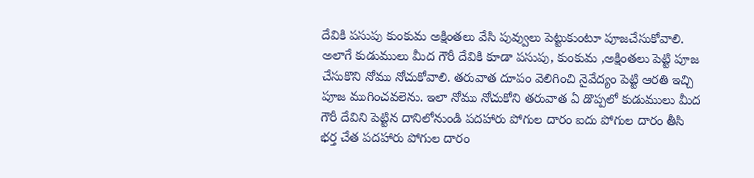దేవికి పసుపు కుంకుమ అక్షింతలు వేసి పువ్వులు పెట్టుకుంటూ పూజచేసుకోవాలి. అలాగే కుడుములు మీద గౌరీ దేవికి కూడా పసుపు, కుంకుమ ,అక్షింతలు పెట్టి పూజ చేసుకొని నోము నోచుకోవాలి. తరువాత దూపం వెలిగించి నైవేద్యం పెట్టి ఆరతి ఇచ్చి పూజ ముగించవలెను. ఇలా నోము నోచుకోని తరువాత ఏ డొప్పలో కుడుములు మీద గౌరీ దేవిని పెట్టిన దానిలోనుండి పదహారు పోగుల దారం ఐదు పోగుల దారం తీసి భర్త చేత పదహారు పోగుల దారం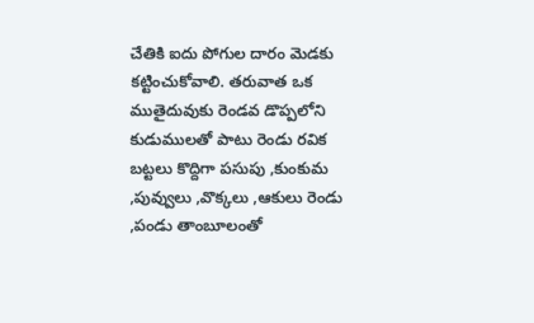చేతికి ఐదు పోగుల దారం మెడకు కట్టించుకోవాలి. తరువాత ఒక ముతైదువుకు రెండవ డొప్పలోని కుడుములతో పాటు రెండు రవిక బట్టలు కొద్దిగా పసుపు ,కుంకుమ ,పువ్వులు ,వొక్కలు ,ఆకులు రెండు ,పండు తాంబూలంతో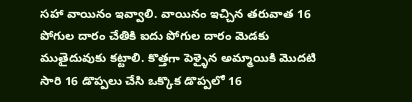సహా వాయినం ఇవ్వాలి. వాయినం ఇచ్చిన తరువాత 16 పోగుల దారం చేతికి ఐదు పోగుల దారం మెడకు ముతైదువుకు కట్టాలి. కొత్తగా పెళ్ళైన అమ్మాయికి మొదటి సారి 16 డొప్పలు చేసి ఒక్కొక డొప్పలో 16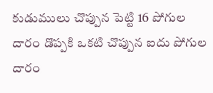కుడుములు చొప్పున పెట్టి 16 పోగుల దారం డొప్పకి ఒకటి చొప్పున ఐదు పోగుల దారం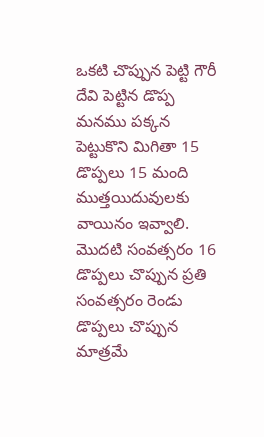ఒకటి చొప్పున పెట్టి గౌరీ దేవి పెట్టిన డొప్ప మనము పక్కన పెట్టుకొని మిగితా 15 డొప్పలు 15 మంది ముత్తయిదువులకు వాయినం ఇవ్వాలి. మొదటి సంవత్సరం 16 డొప్పలు చొప్పున ప్రతి సంవత్సరం రెండు డొప్పలు చొప్పున మాత్రమే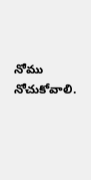నోము నోచుకోవాలి.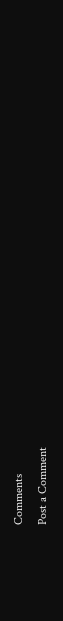Comments
Post a Comment